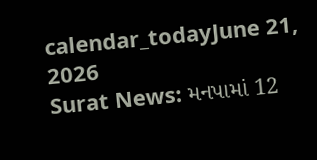calendar_todayJune 21, 2026
Surat News: મનપામાં 12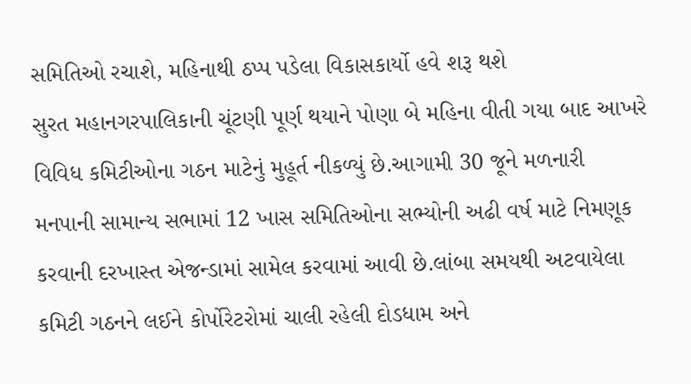સમિતિઓ રચાશે, મહિનાથી ઠપ્પ પડેલા વિકાસકાર્યો હવે શરૂ થશે
સુરત મહાનગરપાલિકાની ચૂંટણી પૂર્ણ થયાને પોણા બે મહિના વીતી ગયા બાદ આખરે વિવિધ કમિટીઓના ગઠન માટેનું મુહૂર્ત નીકળ્યું છે.આગામી 30 જૂને મળનારી મનપાની સામાન્ય સભામાં 12 ખાસ સમિતિઓના સભ્યોની અઢી વર્ષ માટે નિમણૂક કરવાની દરખાસ્ત એજન્ડામાં સામેલ કરવામાં આવી છે.લાંબા સમયથી અટવાયેલા કમિટી ગઠનને લઈને કોર્પોરેટરોમાં ચાલી રહેલી દોડધામ અને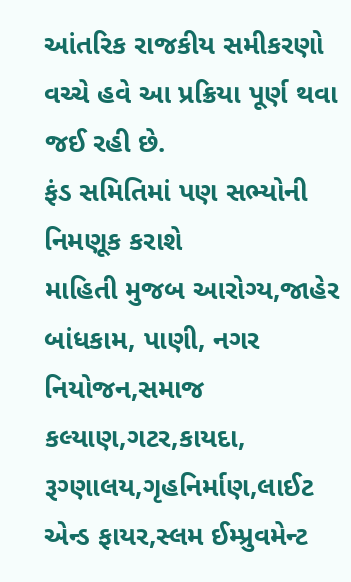આંતરિક રાજકીય સમીકરણો વચ્ચે હવે આ પ્રક્રિયા પૂર્ણ થવા જઈ રહી છે.
ફંડ સમિતિમાં પણ સભ્યોની નિમણૂક કરાશે
માહિતી મુજબ આરોગ્ય,જાહેર બાંધકામ, પાણી, નગર નિયોજન,સમાજ કલ્યાણ,ગટર,કાયદા, રૂગ્ણાલય,ગૃહનિર્માણ,લાઈટ એન્ડ ફાયર,સ્લમ ઈમ્પ્રુવમેન્ટ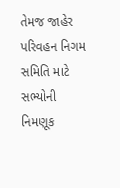તેમજ જાહેર પરિવહન નિગમ સમિતિ માટે સભ્યોની નિમણૂક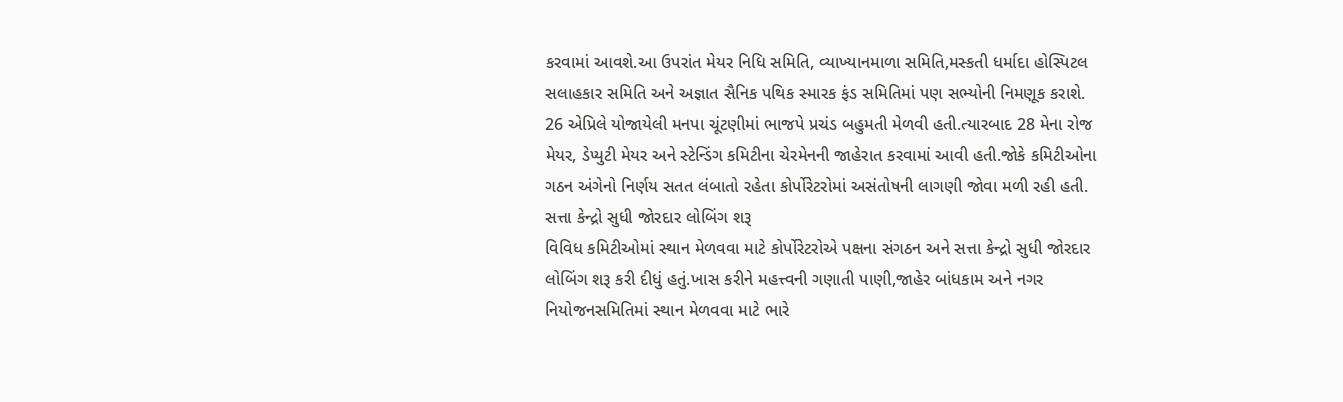કરવામાં આવશે.આ ઉપરાંત મેયર નિધિ સમિતિ, વ્યાખ્યાનમાળા સમિતિ,મસ્કતી ધર્માદા હોસ્પિટલ સલાહકાર સમિતિ અને અજ્ઞાત સૈનિક પથિક સ્મારક ફંડ સમિતિમાં પણ સભ્યોની નિમણૂક કરાશે. 26 એપ્રિલે યોજાયેલી મનપા ચૂંટણીમાં ભાજપે પ્રચંડ બહુમતી મેળવી હતી.ત્યારબાદ 28 મેના રોજ મેયર, ડેપ્યુટી મેયર અને સ્ટેન્ડિંગ કમિટીના ચેરમેનની જાહેરાત કરવામાં આવી હતી.જોકે કમિટીઓના ગઠન અંગેનો નિર્ણય સતત લંબાતો રહેતા કોર્પોરેટરોમાં અસંતોષની લાગણી જોવા મળી રહી હતી.
સત્તા કેન્દ્રો સુધી જોરદાર લોબિંગ શરૂ
વિવિધ કમિટીઓમાં સ્થાન મેળવવા માટે કોર્પોરેટરોએ પક્ષના સંગઠન અને સત્તા કેન્દ્રો સુધી જોરદાર લોબિંગ શરૂ કરી દીધું હતું.ખાસ કરીને મહત્ત્વની ગણાતી પાણી,જાહેર બાંધકામ અને નગર નિયોજનસમિતિમાં સ્થાન મેળવવા માટે ભારે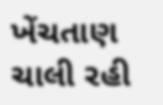ખેંચતાણ ચાલી રહી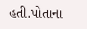હતી.પોતાના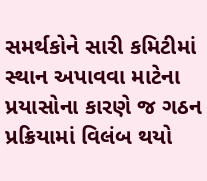સમર્થકોને સારી કમિટીમાં સ્થાન અપાવવા માટેના પ્રયાસોના કારણે જ ગઠન પ્રક્રિયામાં વિલંબ થયો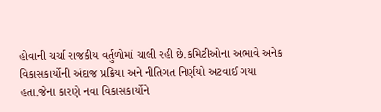હોવાની ચર્ચા રાજકીય વર્તુળોમાં ચાલી રહી છે.કમિટીઓના અભાવે અનેક વિકાસકાર્યોની અંદાજ પ્રક્રિયા અને નીતિગત નિર્ણયો અટવાઈ ગયા હતા.જેના કારણે નવા વિકાસકાર્યોને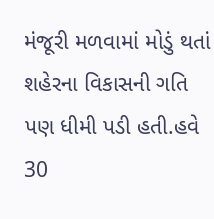મંજૂરી મળવામાં મોડું થતાં શહેરના વિકાસની ગતિ પણ ધીમી પડી હતી.હવે 30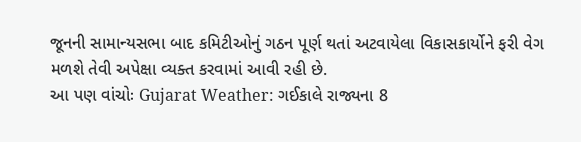જૂનની સામાન્યસભા બાદ કમિટીઓનું ગઠન પૂર્ણ થતાં અટવાયેલા વિકાસકાર્યોને ફરી વેગ મળશે તેવી અપેક્ષા વ્યક્ત કરવામાં આવી રહી છે.
આ પણ વાંચોઃ Gujarat Weather: ગઈકાલે રાજ્યના 8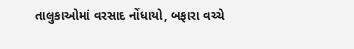તાલુકાઓમાં વરસાદ નોંધાયો, બફારા વચ્ચે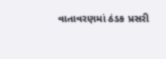વાતાવરણમાં ઠંડક પ્રસરી